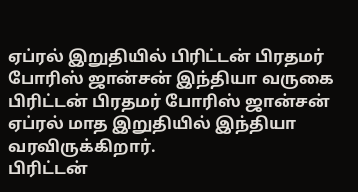ஏப்ரல் இறுதியில் பிரிட்டன் பிரதமர் போரிஸ் ஜான்சன் இந்தியா வருகை
பிரிட்டன் பிரதமர் போரிஸ் ஜான்சன் ஏப்ரல் மாத இறுதியில் இந்தியா வரவிருக்கிறார்.
பிரிட்டன்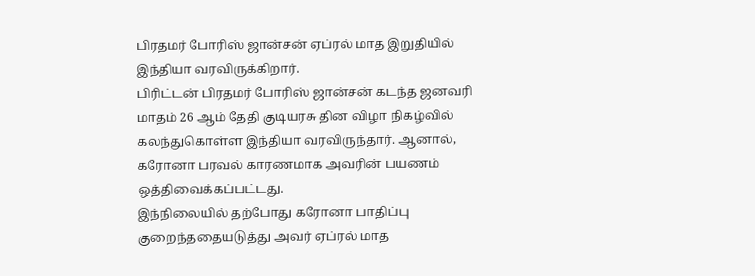பிரதமர் போரிஸ் ஜான்சன் ஏப்ரல் மாத இறுதியில் இந்தியா வரவிருக்கிறார்.
பிரிட்டன் பிரதமர் போரிஸ் ஜான்சன் கடந்த ஜனவரி மாதம் 26 ஆம் தேதி குடியரசு தின விழா நிகழ்வில் கலந்துகொள்ள இந்தியா வரவிருந்தார். ஆனால், கரோனா பரவல் காரணமாக அவரின் பயணம் ஒத்திவைக்கப்பட்டது.
இந்நிலையில் தற்போது கரோனா பாதிப்பு குறைந்ததையடுத்து அவர் ஏப்ரல் மாத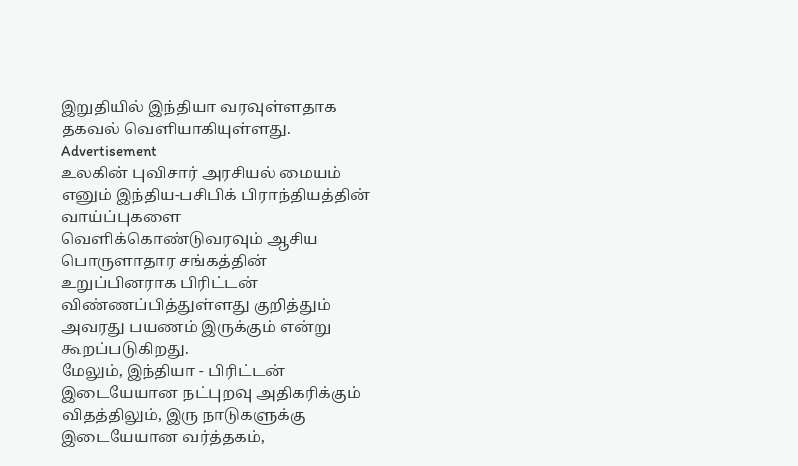இறுதியில் இந்தியா வரவுள்ளதாக தகவல் வெளியாகியுள்ளது.
Advertisement
உலகின் புவிசார் அரசியல் மையம் எனும் இந்திய-பசிபிக் பிராந்தியத்தின் வாய்ப்புகளை வெளிக்கொண்டுவரவும் ஆசிய பொருளாதார சங்கத்தின் உறுப்பினராக பிரிட்டன் விண்ணப்பித்துள்ளது குறித்தும் அவரது பயணம் இருக்கும் என்று கூறப்படுகிறது.
மேலும், இந்தியா - பிரிட்டன் இடையேயான நட்புறவு அதிகரிக்கும் விதத்திலும், இரு நாடுகளுக்கு இடையேயான வர்த்தகம்,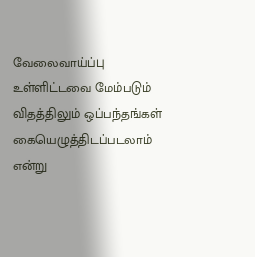வேலைவாய்ப்பு உள்ளிட்டவை மேம்படும் விதத்திலும் ஒப்பந்தங்கள் கையெழுத்திடப்படலாம் என்று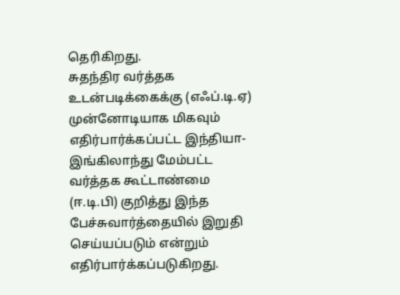தெரிகிறது.
சுதந்திர வர்த்தக உடன்படிக்கைக்கு (எஃப்.டி.ஏ) முன்னோடியாக மிகவும் எதிர்பார்க்கப்பட்ட இந்தியா-இங்கிலாந்து மேம்பட்ட வர்த்தக கூட்டாண்மை (ஈ.டி.பி) குறித்து இந்த பேச்சுவார்த்தையில் இறுதி செய்யப்படும் என்றும் எதிர்பார்க்கப்படுகிறது.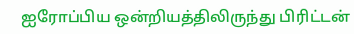ஐரோப்பிய ஒன்றியத்திலிருந்து பிரிட்டன்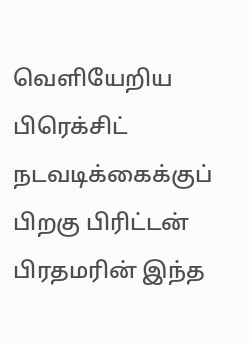வெளியேறிய பிரெக்சிட் நடவடிக்கைக்குப் பிறகு பிரிட்டன் பிரதமரின் இந்த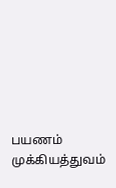பயணம் முக்கியத்துவம்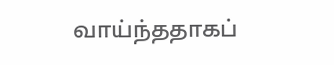வாய்ந்ததாகப்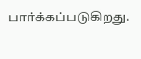பார்க்கப்படுகிறது.